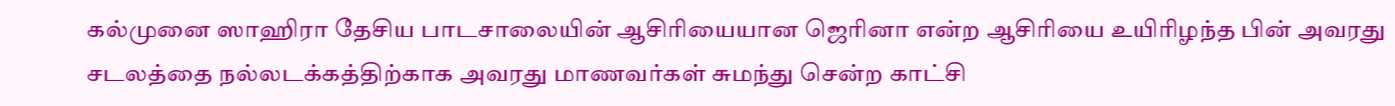கல்முனை ஸாஹிரா தேசிய பாடசாலையின் ஆசிரியையான ஜெரினா என்ற ஆசிரியை உயிரிழந்த பின் அவரது சடலத்தை நல்லடக்கத்திற்காக அவரது மாணவர்கள் சுமந்து சென்ற காட்சி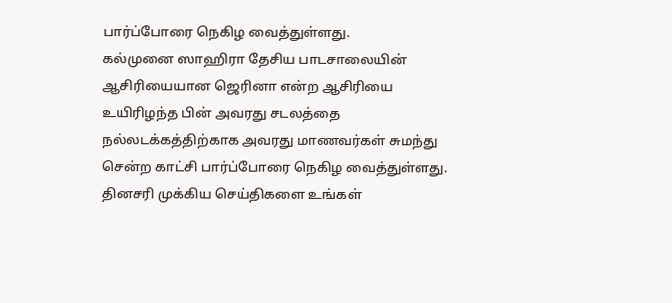பார்ப்போரை நெகிழ வைத்துள்ளது.
கல்முனை ஸாஹிரா தேசிய பாடசாலையின் ஆசிரியையான ஜெரினா என்ற ஆசிரியை உயிரிழந்த பின் அவரது சடலத்தை நல்லடக்கத்திற்காக அவரது மாணவர்கள் சுமந்து சென்ற காட்சி பார்ப்போரை நெகிழ வைத்துள்ளது.
தினசரி முக்கிய செய்திகளை உங்கள்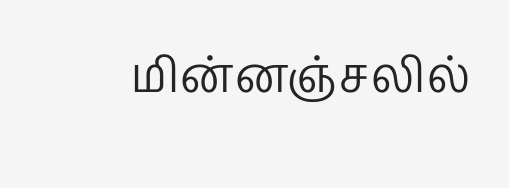மின்னஞ்சலில்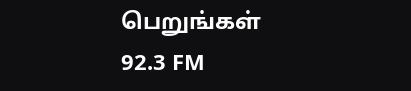பெறுங்கள்
92.3 FM